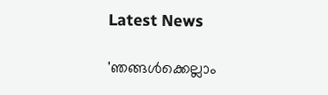Latest News

'ഞങ്ങള്‍ക്കെല്ലാം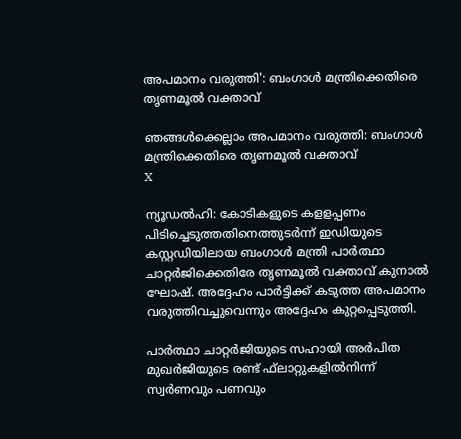അപമാനം വരുത്തി': ബംഗാള്‍ മന്ത്രിക്കെതിരെ തൃണമൂല്‍ വക്താവ്

ഞങ്ങള്‍ക്കെല്ലാം അപമാനം വരുത്തി: ബംഗാള്‍ മന്ത്രിക്കെതിരെ തൃണമൂല്‍ വക്താവ്
X

ന്യൂഡല്‍ഹി: കോടികളുടെ കളളപ്പണം പിടിച്ചെടുത്തതിനെത്തുടര്‍ന്ന് ഇഡിയുടെ കസ്റ്റഡിയിലായ ബംഗാള്‍ മന്ത്രി പാര്‍ത്ഥാ ചാറ്റര്‍ജിക്കെതിരേ തൃണമൂല്‍ വക്താവ് കുനാല്‍ ഘോഷ്. അദ്ദേഹം പാര്‍ട്ടിക്ക് കടുത്ത അപമാനം വരുത്തിവച്ചുവെന്നും അദ്ദേഹം കുറ്റപ്പെടുത്തി.

പാര്‍ത്ഥാ ചാറ്റര്‍ജിയുടെ സഹായി അര്‍പിത മുഖര്‍ജിയുടെ രണ്ട് ഫ്‌ലാറ്റുകളില്‍നിന്ന് സ്വര്‍ണവും പണവും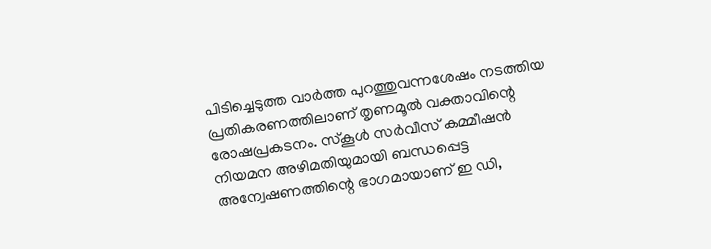പിടിച്ചെടുത്ത വാര്‍ത്ത പുറത്തുവന്നശേഷം നടത്തിയ പ്രതികരണത്തിലാണ് തൃണമൂല്‍ വക്താവിന്റെ രോഷപ്രകടനം. സ്‌കൂള്‍ സര്‍വീസ് കമ്മീഷന്‍ നിയമന അഴിമതിയുമായി ബന്ധപ്പെട്ട അന്വേഷണത്തിന്റെ ഭാഗമായാണ് ഇ ഡി,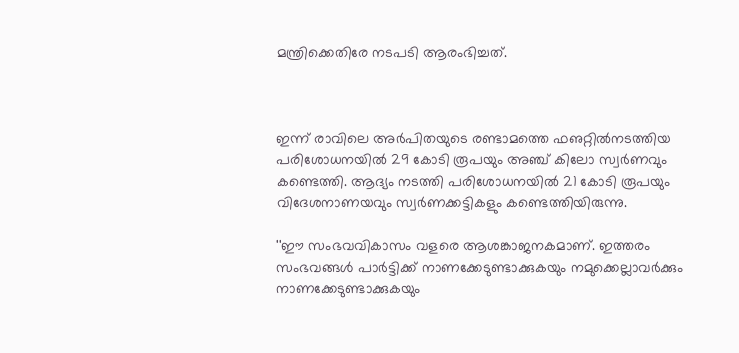മന്ത്രിക്കെതിരേ നടപടി ആരംഭിച്ചത്.



ഇന്ന് രാവിലെ അര്‍പിതയുടെ രണ്ടാമത്തെ ഫഌറ്റില്‍നടത്തിയ പരിശോധനയില്‍ 29 കോടി രൂപയും അഞ്ച് കിലോ സ്വര്‍ണവും കണ്ടെത്തി. ആദ്യം നടത്തി പരിശോധനയില്‍ 21 കോടി രൂപയും വിദേശനാണയവും സ്വര്‍ണക്കട്ടികളും കണ്ടെത്തിയിരുന്നു.

''ഈ സംഭവവികാസം വളരെ ആശങ്കാജനകമാണ്. ഇത്തരം സംഭവങ്ങള്‍ പാര്‍ട്ടിക്ക് നാണക്കേടുണ്ടാക്കുകയും നമുക്കെല്ലാവര്‍ക്കും നാണക്കേടുണ്ടാക്കുകയും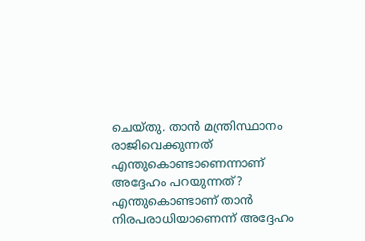ചെയ്തു. താന്‍ മന്ത്രിസ്ഥാനം രാജിവെക്കുന്നത് എന്തുകൊണ്ടാണെന്നാണ് അദ്ദേഹം പറയുന്നത്? എന്തുകൊണ്ടാണ് താന്‍ നിരപരാധിയാണെന്ന് അദ്ദേഹം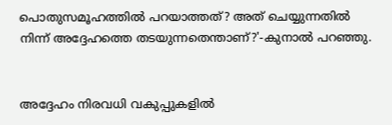പൊതുസമൂഹത്തില്‍ പറയാത്തത്? അത് ചെയ്യുന്നതില്‍ നിന്ന് അദ്ദേഹത്തെ തടയുന്നതെന്താണ്?'-കുനാല്‍ പറഞ്ഞു.


അദ്ദേഹം നിരവധി വകുപ്പുകളില്‍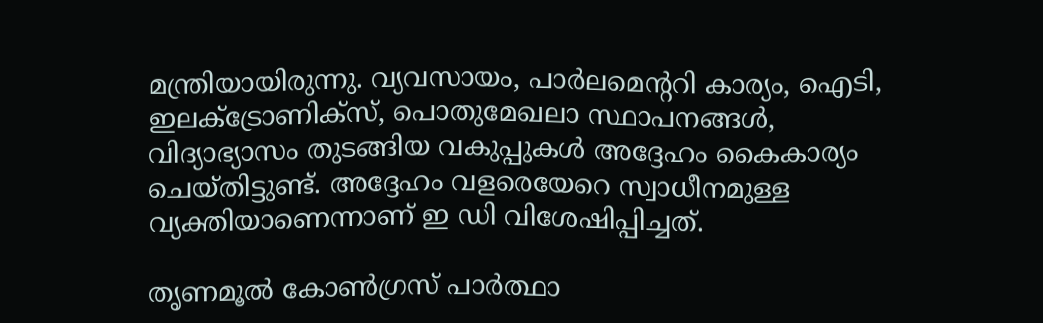മന്ത്രിയായിരുന്നു. വ്യവസായം, പാര്‍ലമെന്ററി കാര്യം, ഐടി, ഇലക്ട്രോണിക്‌സ്, പൊതുമേഖലാ സ്ഥാപനങ്ങള്‍, വിദ്യാഭ്യാസം തുടങ്ങിയ വകുപ്പുകള്‍ അദ്ദേഹം കൈകാര്യം ചെയ്തിട്ടുണ്ട്. അദ്ദേഹം വളരെയേറെ സ്വാധീനമുള്ള വ്യക്തിയാണെന്നാണ് ഇ ഡി വിശേഷിപ്പിച്ചത്.

തൃണമൂല്‍ കോണ്‍ഗ്രസ് പാര്‍ത്ഥാ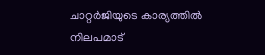ചാറ്റര്‍ജിയുടെ കാര്യത്തില്‍ നിലപമാട്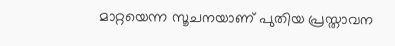മാറ്റയെന്ന സൂചനയാണ് പുതിയ പ്രസ്താവന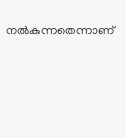നല്‍കുന്നതെന്നാണ്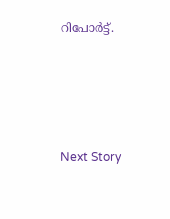റിപോര്‍ട്ട്.




Next Story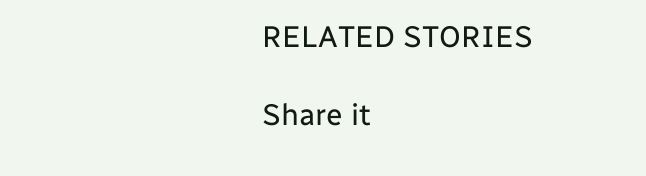RELATED STORIES

Share it